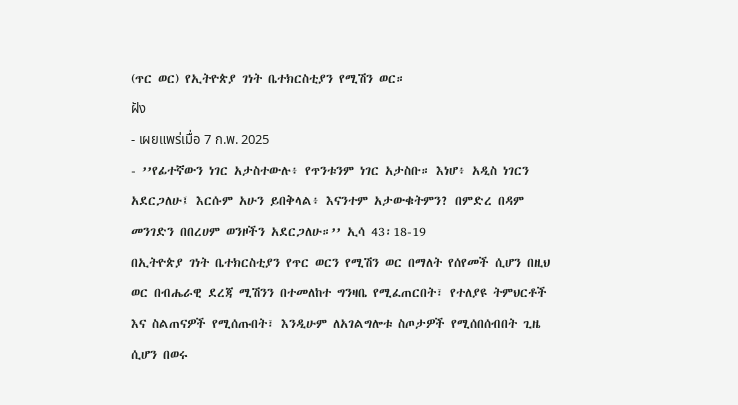(ጥር ወር) የኢትዮጵያ ገነት ቤተክርስቲያን የሚሽን ወር።
ฝัง
- เผยแพร่เมื่อ 7 ก.พ. 2025
- ’’የፊተኛውን ነገር አታስተውሉ፥ የጥንቱንም ነገር አታስቡ። እነሆ፥ አዲስ ነገርን አደርጋለሁ፤ እርሱም አሁን ይበቅላል፥ እናንተም አታውቁትምን? በምድረ በዳም መንገድን በበረሀም ወንዞችን አደርጋለሁ።’’ ኢሳ 43፡18-19
በኢትዮጵያ ገነት ቤተክርስቲያን የጥር ወርን የሚሽን ወር በማለት የሰየመች ሲሆን በዚህ ወር በብሔራዊ ደረጃ ሚሽንን በተመለከተ ግንዛቤ የሚፈጠርበት፣ የተለያዩ ትምህርቶች እና ስልጠናዎች የሚሰጡበት፣ እንዲሁም ለአገልግሎቱ ስጦታዎች የሚሰበሰብበት ጊዜ ሲሆን በወሩ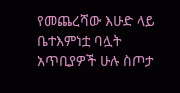የመጨረሻው እሁድ ላይ ቤተእምነቷ ባሏት አጥቢያዎች ሁሉ ስጦታ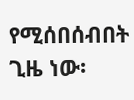የሚሰበሰብበት ጊዜ ነው፡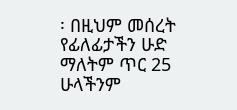፡ በዚህም መሰረት የፊለፊታችን ሁድ ማለትም ጥር 25 ሁላችንም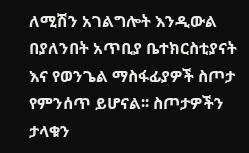ለሚሽን አገልግሎት እንዲውል በያለንበት አጥቢያ ቤተክርስቲያናት እና የወንጌል ማስፋፊያዎች ስጦታ የምንሰጥ ይሆናል፡፡ ስጦታዎችን ታላቁን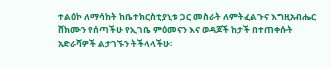ተልዕኮ ለማሳከት ከቤተክርስቲያኒቱ ጋር መስራት ለምትፈልጉና እግዚአብሔር ሸክሙን የሰጣችሁ የኢገቤ ምዕመናን እና ወዳጆች ከታች በተጠቀሱት አድራሻዎች ልታገኙን ትችላላችሁ፡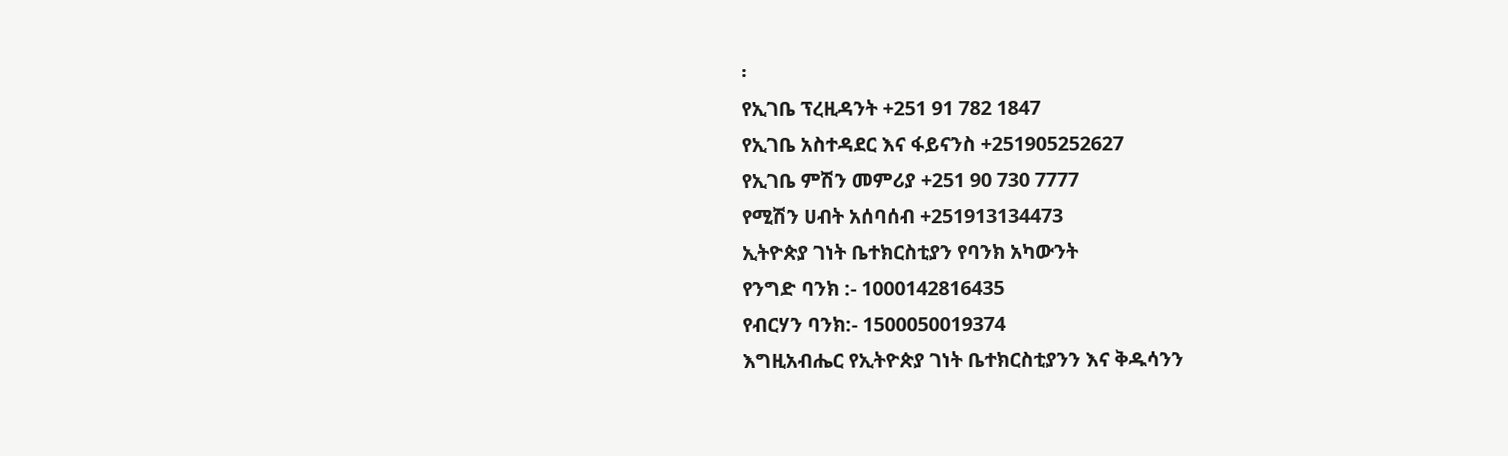፡
የኢገቤ ፕረዚዳንት +251 91 782 1847
የኢገቤ አስተዳደር እና ፋይናንስ +251905252627
የኢገቤ ምሽን መምሪያ +251 90 730 7777
የሚሽን ሀብት አሰባሰብ +251913134473
ኢትዮጵያ ገነት ቤተክርስቲያን የባንክ አካውንት
የንግድ ባንክ :- 1000142816435
የብርሃን ባንክ:- 1500050019374
እግዚአብሔር የኢትዮጵያ ገነት ቤተክርስቲያንን እና ቅዱሳንን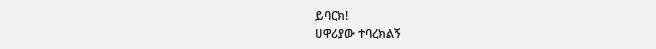ይባርክ!
ሀዋሪያው ተባረክልኝ